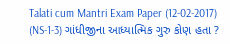Talati cum Mantri Exam Paper (12-02-2017) (NS-1-3) ગાંધીજીના આધ્યાત્મિક ગુરુ કોણ હતા ?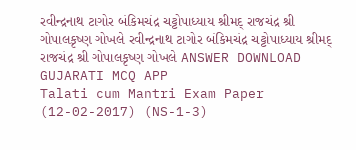રવીન્દ્રનાથ ટાગોર બંકિમચંદ્ર ચટ્ટોપાધ્યાય શ્રીમદ્ રાજચંદ્ર શ્રી ગોપાલકૃષ્ણ ગોખલે રવીન્દ્રનાથ ટાગોર બંકિમચંદ્ર ચટ્ટોપાધ્યાય શ્રીમદ્ રાજચંદ્ર શ્રી ગોપાલકૃષ્ણ ગોખલે ANSWER DOWNLOAD GUJARATI MCQ APP
Talati cum Mantri Exam Paper (12-02-2017) (NS-1-3)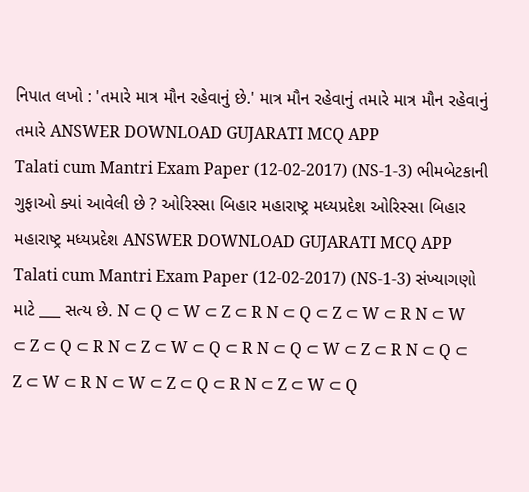નિપાત લખો : 'તમારે માત્ર મૌન રહેવાનું છે.' માત્ર મૌન રહેવાનું તમારે માત્ર મૌન રહેવાનું તમારે ANSWER DOWNLOAD GUJARATI MCQ APP
Talati cum Mantri Exam Paper (12-02-2017) (NS-1-3) ભીમબેટકાની ગુફાઓ ક્યાં આવેલી છે ? ઓરિસ્સા બિહાર મહારાષ્ટ્ર મધ્યપ્રદેશ ઓરિસ્સા બિહાર મહારાષ્ટ્ર મધ્યપ્રદેશ ANSWER DOWNLOAD GUJARATI MCQ APP
Talati cum Mantri Exam Paper (12-02-2017) (NS-1-3) સંખ્યાગણો માટે ___ સત્ય છે. N ⊂ Q ⊂ W ⊂ Z ⊂ R N ⊂ Q ⊂ Z ⊂ W ⊂ R N ⊂ W ⊂ Z ⊂ Q ⊂ R N ⊂ Z ⊂ W ⊂ Q ⊂ R N ⊂ Q ⊂ W ⊂ Z ⊂ R N ⊂ Q ⊂ Z ⊂ W ⊂ R N ⊂ W ⊂ Z ⊂ Q ⊂ R N ⊂ Z ⊂ W ⊂ Q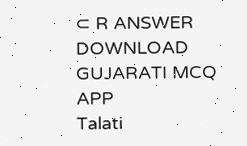⊂ R ANSWER DOWNLOAD GUJARATI MCQ APP
Talati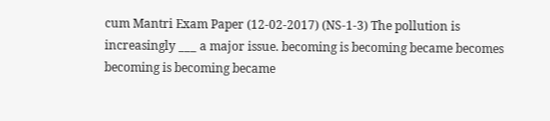cum Mantri Exam Paper (12-02-2017) (NS-1-3) The pollution is increasingly ___ a major issue. becoming is becoming became becomes becoming is becoming became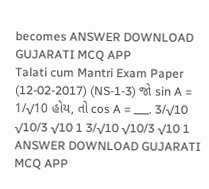becomes ANSWER DOWNLOAD GUJARATI MCQ APP
Talati cum Mantri Exam Paper (12-02-2017) (NS-1-3) જો sin A = 1/√10 હોય, તો cos A = ___. 3/√10 √10/3 √10 1 3/√10 √10/3 √10 1 ANSWER DOWNLOAD GUJARATI MCQ APP